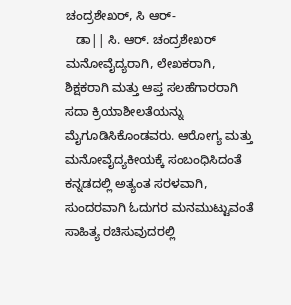ಚಂದ್ರಶೇಖರ್, ಸಿ ಆರ್-
   ಡಾ|| ಸಿ. ಆರ್. ಚಂದ್ರಶೇಖರ್ ಮನೋವೈದ್ಯರಾಗಿ, ಲೇಖಕರಾಗಿ, ಶಿಕ್ಷಕರಾಗಿ ಮತ್ತು ಆಪ್ತ ಸಲಹೆಗಾರರಾಗಿ ಸದಾ ಕ್ರಿಯಾಶೀಲತೆಯನ್ನು ಮೈಗೂಡಿಸಿಕೊಂಡವರು. ಆರೋಗ್ಯ ಮತ್ತು ಮನೋವೈದ್ಯಕೀಯಕ್ಕೆ ಸಂಬಂಧಿಸಿದಂತೆ ಕನ್ನಡದಲ್ಲಿ ಅತ್ಯಂತ ಸರಳವಾಗಿ, ಸುಂದರವಾಗಿ ಓದುಗರ ಮನಮುಟ್ಟುವಂತೆ ಸಾಹಿತ್ಯ ರಚಿಸುವುದರಲ್ಲಿ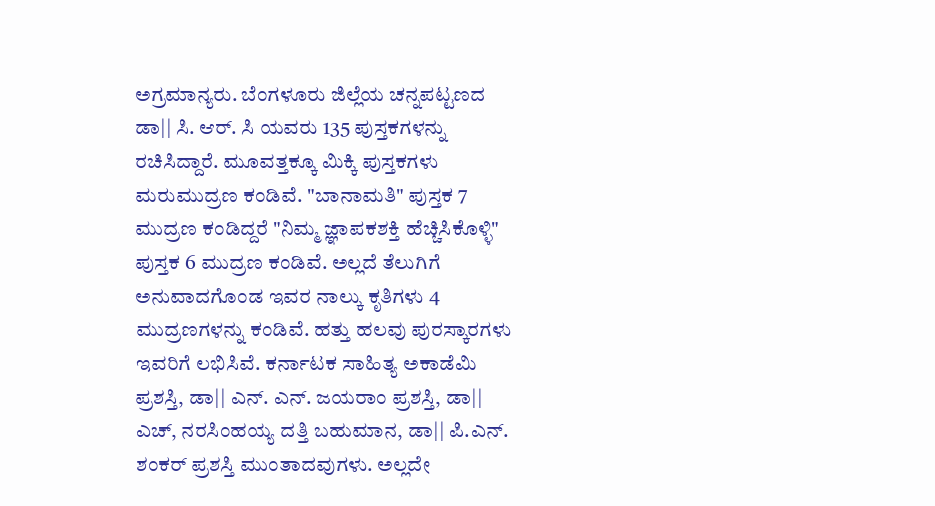ಅಗ್ರಮಾನ್ಯರು. ಬೆಂಗಳೂರು ಜಿಲ್ಲೆಯ ಚನ್ನಪಟ್ಟಣದ ಡಾ|| ಸಿ. ಆರ್. ಸಿ ಯವರು 135 ಪುಸ್ತಕಗಳನ್ನು ರಚಿಸಿದ್ದಾರೆ. ಮೂವತ್ತಕ್ಕೂ ಮಿಕ್ಕಿ ಪುಸ್ತಕಗಳು ಮರುಮುದ್ರಣ ಕಂಡಿವೆ. "ಬಾನಾಮತಿ" ಪುಸ್ತಕ 7 ಮುದ್ರಣ ಕಂಡಿದ್ದರೆ "ನಿಮ್ಮ ಜ್ಞಾಪಕಶಕ್ತಿ ಹೆಚ್ಚಿಸಿಕೊಳ್ಳಿ" ಪುಸ್ತಕ 6 ಮುದ್ರಣ ಕಂಡಿವೆ. ಅಲ್ಲದೆ ತೆಲುಗಿಗೆ ಅನುವಾದಗೊಂಡ ಇವರ ನಾಲ್ಕು ಕೃತಿಗಳು 4 ಮುದ್ರಣಗಳನ್ನು ಕಂಡಿವೆ. ಹತ್ತು ಹಲವು ಪುರಸ್ಕಾರಗಳು ಇವರಿಗೆ ಲಭಿಸಿವೆ. ಕರ್ನಾಟಕ ಸಾಹಿತ್ಯ ಅಕಾಡೆಮಿ ಪ್ರಶಸ್ತಿ, ಡಾ|| ಎನ್. ಎನ್. ಜಯರಾಂ ಪ್ರಶಸ್ತಿ, ಡಾ|| ಎಚ್, ನರಸಿಂಹಯ್ಯ ದತ್ತಿ ಬಹುಮಾನ, ಡಾ|| ಪಿ.ಎನ್. ಶಂಕರ್ ಪ್ರಶಸ್ತಿ ಮುಂತಾದವುಗಳು. ಅಲ್ಲದೇ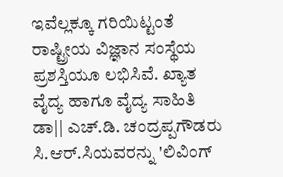ಇವೆಲ್ಲಕ್ಕೂ ಗರಿಯಿಟ್ಟಂತೆ ರಾಷ್ಟ್ರೀಯ ವಿಜ್ಞಾನ ಸಂಸ್ಥೆಯ ಪ್ರಶಸ್ತಿಯೂ ಲಭಿಸಿವೆ. ಖ್ಯಾತ ವೈದ್ಯ ಹಾಗೂ ವೈದ್ಯ ಸಾಹಿತಿ ಡಾ|| ಎಚ್.ಡಿ. ಚಂದ್ರಪ್ಪಗೌಡರು ಸಿ.ಆರ್.ಸಿಯವರನ್ನು 'ಲಿವಿಂಗ್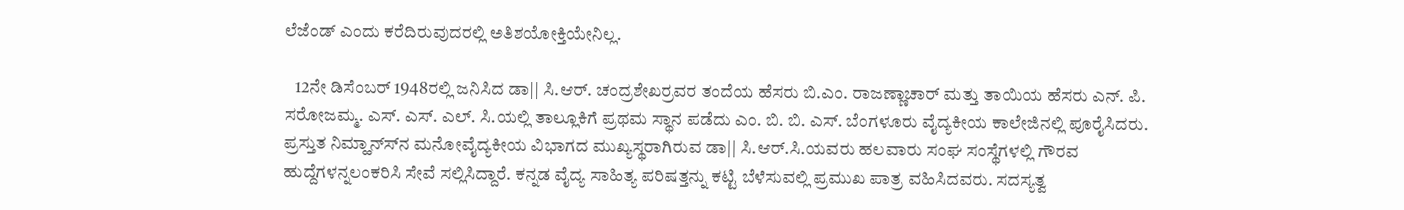ಲೆಜೆಂಡ್ ಎಂದು ಕರೆದಿರುವುದರಲ್ಲಿ ಅತಿಶಯೋಕ್ತಿಯೇನಿಲ್ಲ.

   12ನೇ ಡಿಸೆಂಬರ್ 1948ರಲ್ಲಿ ಜನಿಸಿದ ಡಾ|| ಸಿ.ಆರ್. ಚಂದ್ರಶೇಖರ್‍ರವರ ತಂದೆಯ ಹೆಸರು ಬಿ.ಎಂ. ರಾಜಣ್ಣಾಚಾರ್ ಮತ್ತು ತಾಯಿಯ ಹೆಸರು ಎನ್. ಪಿ. ಸರೋಜಮ್ಮ. ಎಸ್. ಎಸ್. ಎಲ್. ಸಿ.ಯಲ್ಲಿ ತಾಲ್ಲೂಕಿಗೆ ಪ್ರಥಮ ಸ್ಥಾನ ಪಡೆದು ಎಂ. ಬಿ. ಬಿ. ಎಸ್. ಬೆಂಗಳೂರು ವೈದ್ಯಕೀಯ ಕಾಲೇಜಿನಲ್ಲಿ ಪೂರೈಸಿದರು. ಪ್ರಸ್ತುತ ನಿಮ್ಹಾನ್ಸ್‍ನ ಮನೋವೈದ್ಯಕೀಯ ವಿಭಾಗದ ಮುಖ್ಯಸ್ಥರಾಗಿರುವ ಡಾ|| ಸಿ.ಆರ್.ಸಿ.ಯವರು ಹಲವಾರು ಸಂಘ ಸಂಸ್ಥೆಗಳಲ್ಲಿ ಗೌರವ ಹುದ್ದೆಗಳನ್ನಲಂಕರಿಸಿ ಸೇವೆ ಸಲ್ಲಿಸಿದ್ದಾರೆ. ಕನ್ನಡ ವೈದ್ಯ ಸಾಹಿತ್ಯ ಪರಿಷತ್ತನ್ನು ಕಟ್ಟಿ ಬೆಳೆಸುವಲ್ಲಿ ಪ್ರಮುಖ ಪಾತ್ರ ವಹಿಸಿದವರು. ಸದಸ್ಯತ್ವ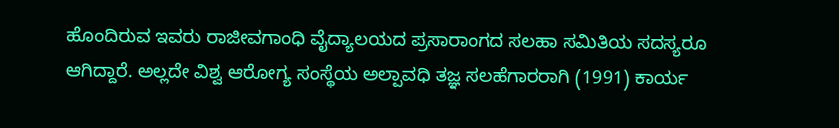ಹೊಂದಿರುವ ಇವರು ರಾಜೀವಗಾಂಧಿ ವೈದ್ಯಾಲಯದ ಪ್ರಸಾರಾಂಗದ ಸಲಹಾ ಸಮಿತಿಯ ಸದಸ್ಯರೂ ಆಗಿದ್ದಾರೆ. ಅಲ್ಲದೇ ವಿಶ್ವ ಆರೋಗ್ಯ ಸಂಸ್ಥೆಯ ಅಲ್ಪಾವಧಿ ತಜ್ಞ ಸಲಹೆಗಾರರಾಗಿ (1991) ಕಾರ್ಯ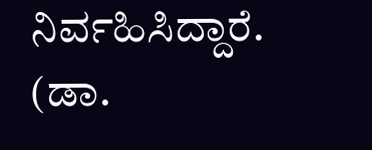ನಿರ್ವಹಿಸಿದ್ದಾರೆ.                    (ಡಾ.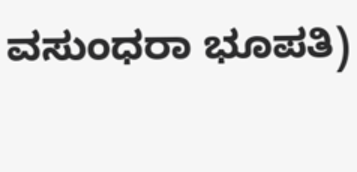ವಸುಂಧರಾ ಭೂಪತಿ)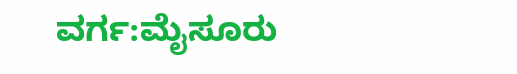ವರ್ಗ:ಮೈಸೂರು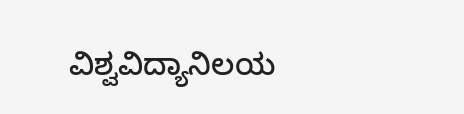ವಿಶ್ವವಿದ್ಯಾನಿಲಯ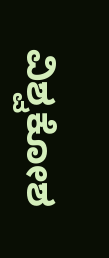ವಿಶ್ವಕೋಶ